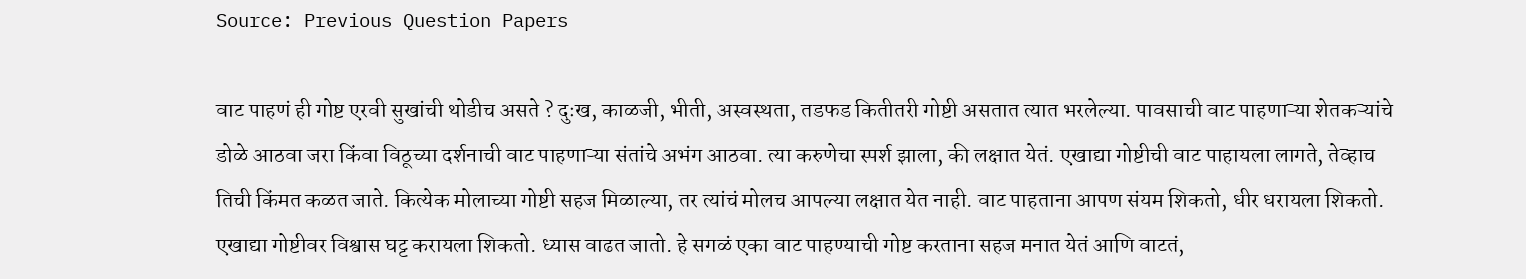Source: Previous Question Papers

वाट पाहणं ही गोष्ट एरवी सुखांची थोडीच असते ? दुःख, काळजी, भीती, अस्वस्थता, तडफड कितीतरी गोष्टी असतात त्यात भरलेल्या. पावसाची वाट पाहणाऱ्या शेतकऱ्यांचे डोळे आठवा जरा किंवा विठूच्या दर्शनाची वाट पाहणाऱ्या संतांचे अभंग आठवा. त्या करुणेचा स्पर्श झाला, की लक्षात येतं. एखाद्या गोष्टीची वाट पाहायला लागते, तेव्हाच तिची किंमत कळत जाते. कित्येक मोलाच्या गोष्टी सहज मिळाल्या, तर त्यांचं मोलच आपल्या लक्षात येत नाही. वाट पाहताना आपण संयम शिकतो, धीर धरायला शिकतो. एखाद्या गोष्टीवर विश्वास घट्ट करायला शिकतो. ध्यास वाढत जातो. हे सगळं एका वाट पाहण्याची गोष्ट करताना सहज मनात येतं आणि वाटतं,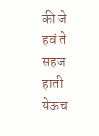की जे हवं ते सहज हाती येऊच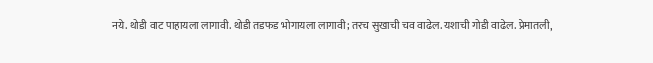नये. थोडी वाट पाहायला लागावी. थोडी तडफड भोगायला लागावी; तरच सुखाची चव वाढेल. यशाची गोडी वाढेल. प्रेमातली,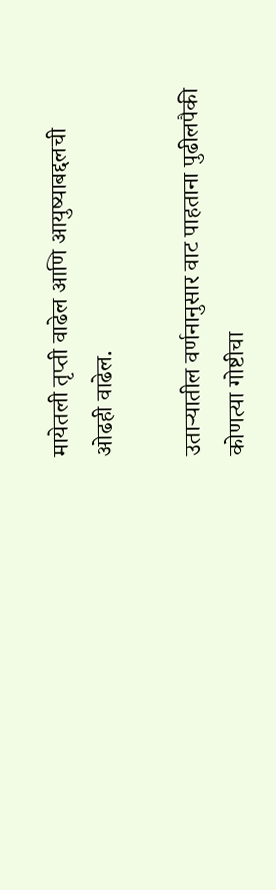मायेतली तृप्ती वाढेल आणि आयुष्याबद्दलची ओढही वाढेल.

उताऱ्यातील वर्णनानुसार वाट पाहताना पुढीलपैकी कोणत्या गोष्टीचा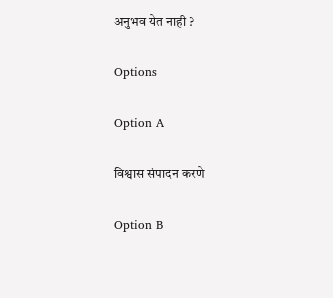अनुभव येत नाही ?

Options

Option A

विश्वास संपादन करणे

Option B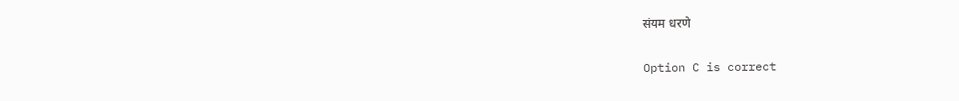संयम धरणे

Option C is correct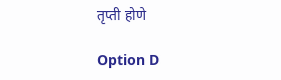तृप्ती होणे

Option D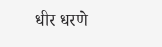धीर धरणे